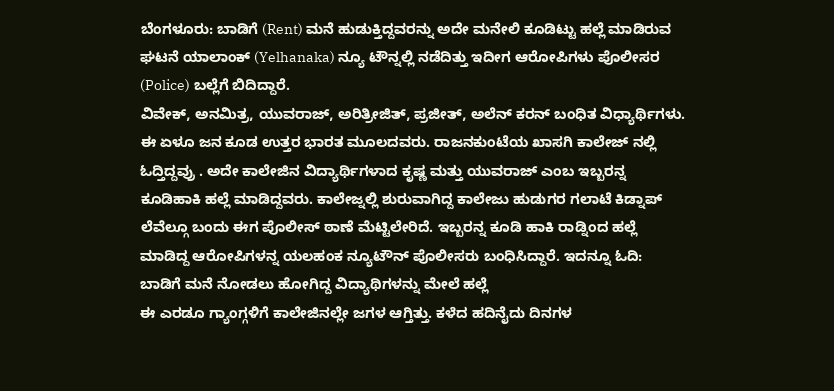ಬೆಂಗಳೂರು: ಬಾಡಿಗೆ (Rent) ಮನೆ ಹುಡುಕ್ತಿದ್ದವರನ್ನು ಅದೇ ಮನೇಲಿ ಕೂಡಿಟ್ಟು ಹಲ್ಲೆ ಮಾಡಿರುವ ಘಟನೆ ಯಾಲಾಂಕ್ (Yelhanaka) ನ್ಯೂ ಟೌನ್ನಲ್ಲಿ ನಡೆದಿತ್ತು ಇದೀಗ ಆರೋಪಿಗಳು ಪೊಲೀಸರ (Police) ಬಲ್ಲೆಗೆ ಬಿದಿದ್ದಾರೆ.
ವಿವೇಕ್, ಅನಮಿತ್ರ, ಯುವರಾಜ್, ಅರಿತ್ರೀಜಿತ್, ಪ್ರಜೀತ್, ಅಲೆನ್ ಕರನ್ ಬಂಧಿತ ವಿಧ್ಯಾರ್ಥಿಗಳು. ಈ ಏಳೂ ಜನ ಕೂಡ ಉತ್ತರ ಭಾರತ ಮೂಲದವರು. ರಾಜನಕುಂಟೆಯ ಖಾಸಗಿ ಕಾಲೇಜ್ ನಲ್ಲಿ ಓದ್ತಿದ್ದವ್ರು . ಅದೇ ಕಾಲೇಜಿನ ವಿದ್ಯಾರ್ಥಿಗಳಾದ ಕೃಷ್ಣ ಮತ್ತು ಯುವರಾಜ್ ಎಂಬ ಇಬ್ಬರನ್ನ ಕೂಡಿಹಾಕಿ ಹಲ್ಲೆ ಮಾಡಿದ್ದವರು. ಕಾಲೇಜ್ನಲ್ಲಿ ಶುರುವಾಗಿದ್ದ ಕಾಲೇಜು ಹುಡುಗರ ಗಲಾಟೆ ಕಿಡ್ನಾಪ್ ಲೆವೆಲ್ಗೂ ಬಂದು ಈಗ ಪೊಲೀಸ್ ಠಾಣೆ ಮೆಟ್ಟಿಲೇರಿದೆ. ಇಬ್ಬರನ್ನ ಕೂಡಿ ಹಾಕಿ ರಾಡ್ನಿಂದ ಹಲ್ಲೆ ಮಾಡಿದ್ದ ಆರೋಪಿಗಳನ್ನ ಯಲಹಂಕ ನ್ಯೂಟೌನ್ ಪೊಲೀಸರು ಬಂಧಿಸಿದ್ದಾರೆ. ಇದನ್ನೂ ಓದಿ: ಬಾಡಿಗೆ ಮನೆ ನೋಡಲು ಹೋಗಿದ್ದ ವಿದ್ಯಾಥಿಗಳನ್ನು ಮೇಲೆ ಹಲ್ಲೆ
ಈ ಎರಡೂ ಗ್ಯಾಂಗ್ಗಳಿಗೆ ಕಾಲೇಜಿನಲ್ಲೇ ಜಗಳ ಆಗ್ತಿತ್ತು. ಕಳೆದ ಹದಿನೈದು ದಿನಗಳ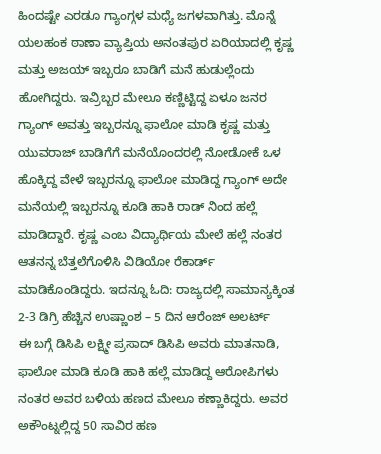ಹಿಂದಷ್ಟೇ ಎರಡೂ ಗ್ಯಾಂಗ್ಗಳ ಮಧ್ಯೆ ಜಗಳವಾಗಿತ್ತು. ಮೊನ್ನೆ ಯಲಹಂಕ ಠಾಣಾ ವ್ಯಾಪ್ತಿಯ ಅನಂತಪುರ ಏರಿಯಾದಲ್ಲಿ ಕೃಷ್ಣ ಮತ್ತು ಅಜಯ್ ಇಬ್ಬರೂ ಬಾಡಿಗೆ ಮನೆ ಹುಡುಲ್ಲೆಂದು ಹೋಗಿದ್ದರು. ಇವ್ರಿಬ್ಬರ ಮೇಲೂ ಕಣ್ಣಿಟ್ಟಿದ್ದ ಏಳೂ ಜನರ ಗ್ಯಾಂಗ್ ಅವತ್ತು ಇಬ್ಬರನ್ನೂ ಫಾಲೋ ಮಾಡಿ ಕೃಷ್ಣ ಮತ್ತು ಯುವರಾಜ್ ಬಾಡಿಗೆಗೆ ಮನೆಯೊಂದರಲ್ಲಿ ನೋಡೋಕೆ ಒಳ ಹೊಕ್ಕಿದ್ದ ವೇಳೆ ಇಬ್ಬರನ್ನೂ ಫಾಲೋ ಮಾಡಿದ್ದ ಗ್ಯಾಂಗ್ ಅದೇ ಮನೆಯಲ್ಲಿ ಇಬ್ಬರನ್ನೂ ಕೂಡಿ ಹಾಕಿ ರಾಡ್ ನಿಂದ ಹಲ್ಲೆ ಮಾಡಿದ್ದಾರೆ. ಕೃಷ್ಣ ಎಂಬ ವಿದ್ಯಾರ್ಥಿಯ ಮೇಲೆ ಹಲ್ಲೆ ನಂತರ ಆತನನ್ನ ಬೆತ್ತಲೆಗೊಳಿಸಿ ವಿಡಿಯೋ ರೆಕಾರ್ಡ್ ಮಾಡಿಕೊಂಡಿದ್ದರು. ಇದನ್ನೂ ಓದಿ: ರಾಜ್ಯದಲ್ಲಿ ಸಾಮಾನ್ಯಕ್ಕಿಂತ 2-3 ಡಿಗ್ರಿ ಹೆಚ್ಚಿನ ಉಷ್ಣಾಂಶ – 5 ದಿನ ಆರೆಂಜ್ ಅಲರ್ಟ್
ಈ ಬಗ್ಗೆ ಡಿಸಿಪಿ ಲಕ್ಷ್ಮೀ ಪ್ರಸಾದ್ ಡಿಸಿಪಿ ಅವರು ಮಾತನಾಡಿ, ಫಾಲೋ ಮಾಡಿ ಕೂಡಿ ಹಾಕಿ ಹಲ್ಲೆ ಮಾಡಿದ್ದ ಆರೋಪಿಗಳು ನಂತರ ಅವರ ಬಳಿಯ ಹಣದ ಮೇಲೂ ಕಣ್ಣಾಕಿದ್ದರು. ಅವರ ಅಕೌಂಟ್ನಲ್ಲಿದ್ದ 50 ಸಾವಿರ ಹಣ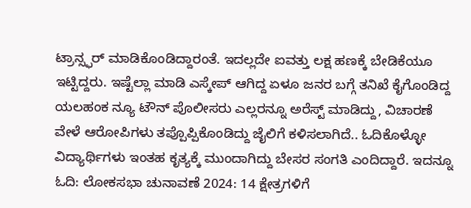ಟ್ರಾನ್ಸ್ಫರ್ ಮಾಡಿಕೊಂಡಿದ್ದಾರಂತೆ. ಇದಲ್ಲದೇ ಐವತ್ತು ಲಕ್ಷ ಹಣಕ್ಕೆ ಬೇಡಿಕೆಯೂ ಇಟ್ಟಿದ್ದರು. ಇಷ್ಟೆಲ್ಲಾ ಮಾಡಿ ಎಸ್ಕೇಪ್ ಆಗಿದ್ದ ಏಳೂ ಜನರ ಬಗ್ಗೆ ತನಿಖೆ ಕೈಗೊಂಡಿದ್ದ ಯಲಹಂಕ ನ್ಯೂ ಟೌನ್ ಪೊಲೀಸರು ಎಲ್ಲರನ್ನೂ ಅರೆಸ್ಟ್ ಮಾಡಿದ್ದು, ವಿಚಾರಣೆ ವೇಳೆ ಆರೋಪಿಗಳು ತಪ್ಪೊಪ್ಪಿಕೊಂಡಿದ್ದು ಜೈಲಿಗೆ ಕಳಿಸಲಾಗಿದೆ.. ಓದಿಕೊಳ್ಳೋ ವಿದ್ಯಾರ್ಥಿಗಳು ಇಂತಹ ಕೃತ್ಯಕ್ಕೆ ಮುಂದಾಗಿದ್ದು ಬೇಸರ ಸಂಗತಿ ಎಂದಿದ್ದಾರೆ. ಇದನ್ನೂ ಓದಿ: ಲೋಕಸಭಾ ಚುನಾವಣೆ 2024: 14 ಕ್ಷೇತ್ರಗಳಿಗೆ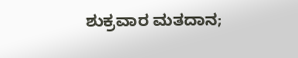ಶುಕ್ರವಾರ ಮತದಾನ;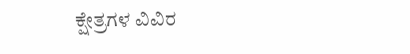ಕ್ಷೇತ್ರಗಳ ವಿವಿರ